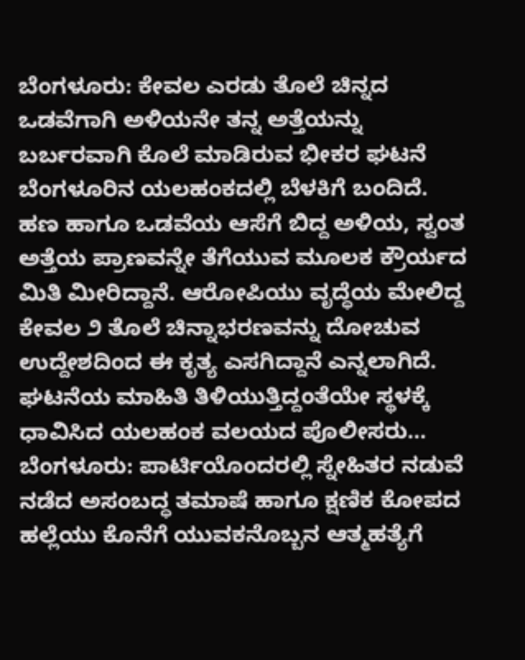ಬೆಂಗಳೂರು: ಕೇವಲ ಎರಡು ತೊಲೆ ಚಿನ್ನದ ಒಡವೆಗಾಗಿ ಅಳಿಯನೇ ತನ್ನ ಅತ್ತೆಯನ್ನು ಬರ್ಬರವಾಗಿ ಕೊಲೆ ಮಾಡಿರುವ ಭೀಕರ ಘಟನೆ ಬೆಂಗಳೂರಿನ ಯಲಹಂಕದಲ್ಲಿ ಬೆಳಕಿಗೆ ಬಂದಿದೆ. ಹಣ ಹಾಗೂ ಒಡವೆಯ ಆಸೆಗೆ ಬಿದ್ದ ಅಳಿಯ, ಸ್ವಂತ ಅತ್ತೆಯ ಪ್ರಾಣವನ್ನೇ ತೆಗೆಯುವ ಮೂಲಕ ಕ್ರೌರ್ಯದ ಮಿತಿ ಮೀರಿದ್ದಾನೆ. ಆರೋಪಿಯು ವೃದ್ಧೆಯ ಮೇಲಿದ್ದ ಕೇವಲ ೨ ತೊಲೆ ಚಿನ್ನಾಭರಣವನ್ನು ದೋಚುವ ಉದ್ದೇಶದಿಂದ ಈ ಕೃತ್ಯ ಎಸಗಿದ್ದಾನೆ ಎನ್ನಲಾಗಿದೆ. ಘಟನೆಯ ಮಾಹಿತಿ ತಿಳಿಯುತ್ತಿದ್ದಂತೆಯೇ ಸ್ಥಳಕ್ಕೆ ಧಾವಿಸಿದ ಯಲಹಂಕ ವಲಯದ ಪೊಲೀಸರು…
ಬೆಂಗಳೂರು: ಪಾರ್ಟಿಯೊಂದರಲ್ಲಿ ಸ್ನೇಹಿತರ ನಡುವೆ ನಡೆದ ಅಸಂಬದ್ಧ ತಮಾಷೆ ಹಾಗೂ ಕ್ಷಣಿಕ ಕೋಪದ ಹಲ್ಲೆಯು ಕೊನೆಗೆ ಯುವಕನೊಬ್ಬನ ಆತ್ಮಹತ್ಯೆಗೆ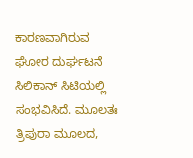ಕಾರಣವಾಗಿರುವ ಘೋರ ದುರ್ಘಟನೆ ಸಿಲಿಕಾನ್ ಸಿಟಿಯಲ್ಲಿ ಸಂಭವಿಸಿದೆ. ಮೂಲತಃ ತ್ರಿಪುರಾ ಮೂಲದ,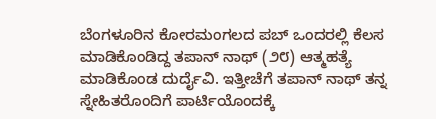ಬೆಂಗಳೂರಿನ ಕೋರಮಂಗಲದ ಪಬ್ ಒಂದರಲ್ಲಿ ಕೆಲಸ ಮಾಡಿಕೊಂಡಿದ್ದ ತಪಾನ್ ನಾಥ್ (೨೮) ಆತ್ಮಹತ್ಯೆ ಮಾಡಿಕೊಂಡ ದುರ್ದೈವಿ. ಇತ್ತೀಚೆಗೆ ತಪಾನ್ ನಾಥ್ ತನ್ನ ಸ್ನೇಹಿತರೊಂದಿಗೆ ಪಾರ್ಟಿಯೊಂದಕ್ಕೆ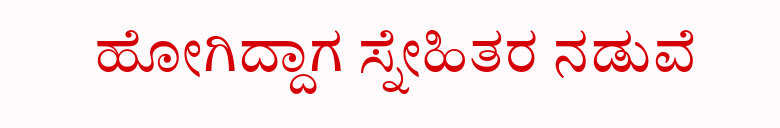ಹೋಗಿದ್ದಾಗ ಸ್ನೇಹಿತರ ನಡುವೆ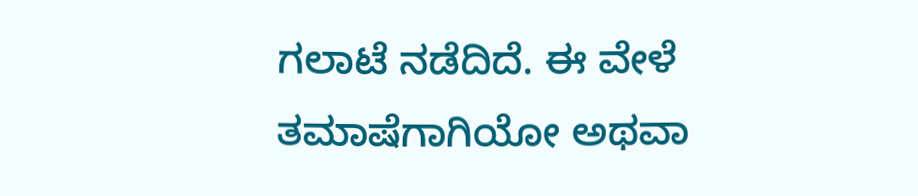ಗಲಾಟೆ ನಡೆದಿದೆ. ಈ ವೇಳೆ ತಮಾಷೆಗಾಗಿಯೋ ಅಥವಾ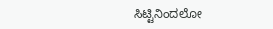ಸಿಟ್ಟಿನಿಂದಲೋ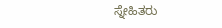ಸ್ನೇಹಿತರು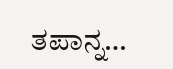ತಪಾನ್ನ…